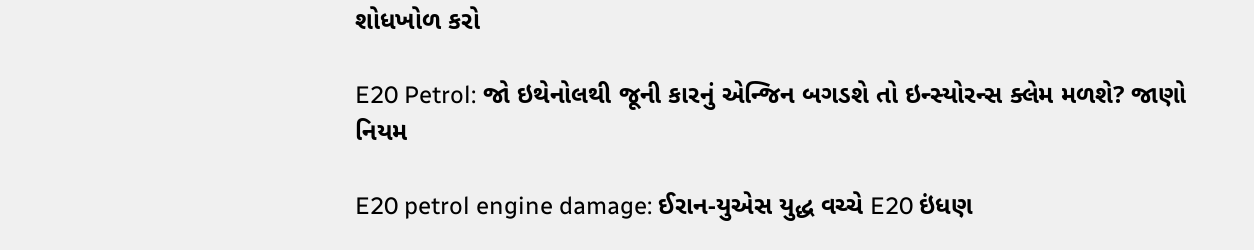શોધખોળ કરો

E20 Petrol: જો ઇથેનોલથી જૂની કારનું એન્જિન બગડશે તો ઇન્સ્યોરન્સ ક્લેમ મળશે? જાણો નિયમ

E20 petrol engine damage: ઈરાન-યુએસ યુદ્ધ વચ્ચે E20 ઇંધણ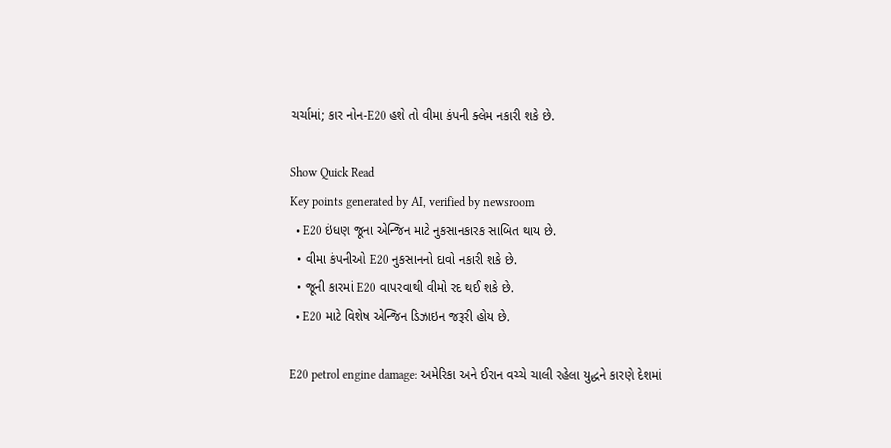ચર્ચામાં; કાર નોન-E20 હશે તો વીમા કંપની ક્લેમ નકારી શકે છે.

Show Quick Read
Key points generated by AI, verified by newsroom
  • E20 ઇંધણ જૂના એન્જિન માટે નુકસાનકારક સાબિત થાય છે.
  • વીમા કંપનીઓ E20 નુકસાનનો દાવો નકારી શકે છે.
  • જૂની કારમાં E20 વાપરવાથી વીમો રદ થઈ શકે છે.
  • E20 માટે વિશેષ એન્જિન ડિઝાઇન જરૂરી હોય છે.

E20 petrol engine damage: અમેરિકા અને ઈરાન વચ્ચે ચાલી રહેલા યુદ્ધને કારણે દેશમાં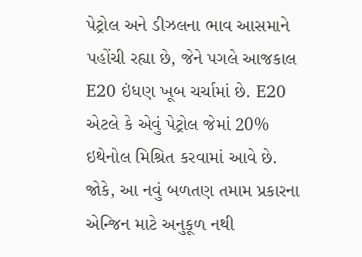પેટ્રોલ અને ડીઝલના ભાવ આસમાને પહોંચી રહ્યા છે, જેને પગલે આજકાલ E20 ઇંધણ ખૂબ ચર્ચામાં છે. E20 એટલે કે એવું પેટ્રોલ જેમાં 20% ઇથેનોલ મિશ્રિત કરવામાં આવે છે. જોકે, આ નવું બળતણ તમામ પ્રકારના એન્જિન માટે અનુકૂળ નથી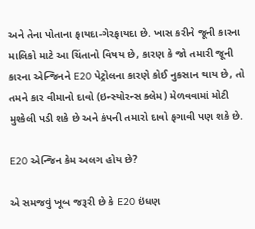અને તેના પોતાના ફાયદા-ગેરફાયદા છે. ખાસ કરીને જૂની કારના માલિકો માટે આ ચિંતાનો વિષય છે, કારણ કે જો તમારી જૂની કારના એન્જિનને E20 પેટ્રોલના કારણે કોઈ નુકસાન થાય છે, તો તમને કાર વીમાનો દાવો (ઇન્સ્યોરન્સ ક્લેમ) મેળવવામાં મોટી મુશ્કેલી પડી શકે છે અને કંપની તમારો દાવો ફગાવી પણ શકે છે.

E20 એન્જિન કેમ અલગ હોય છે?

એ સમજવું ખૂબ જરૂરી છે કે E20 ઇંધણ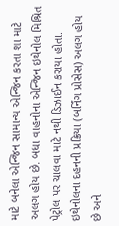માટે બનેલા એન્જિન સામાન્ય એન્જિન કરતા શા માટે અલગ હોય છે. બધા વાહનોના એન્જિન ઇથેનોલ મિશ્રિત પેટ્રોલ પર ચાલવા માટે નથી ડિઝાઈન કરાયા હોતા. ઇથેનોલના દહનની પ્રક્રિયા (બર્નિંગ પ્રોસેસ) અલગ હોય છે અને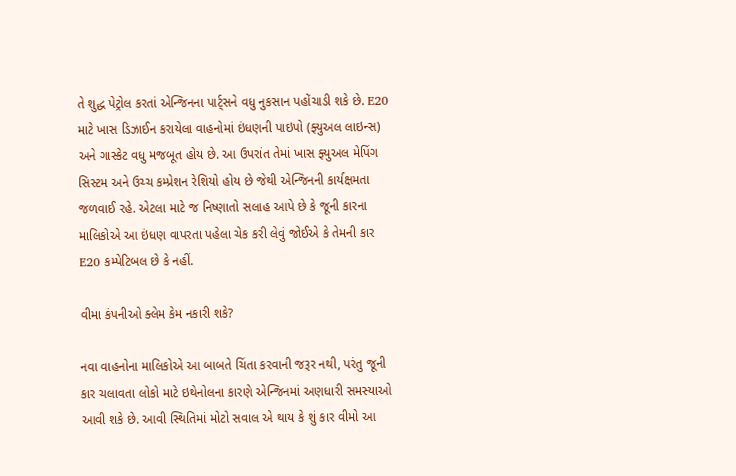તે શુદ્ધ પેટ્રોલ કરતાં એન્જિનના પાર્ટ્સને વધુ નુકસાન પહોંચાડી શકે છે. E20 માટે ખાસ ડિઝાઈન કરાયેલા વાહનોમાં ઇંધણની પાઇપો (ફ્યુઅલ લાઇન્સ) અને ગાસ્કેટ વધુ મજબૂત હોય છે. આ ઉપરાંત તેમાં ખાસ ફ્યુઅલ મેપિંગ સિસ્ટમ અને ઉચ્ચ કમ્પ્રેશન રેશિયો હોય છે જેથી એન્જિનની કાર્યક્ષમતા જળવાઈ રહે. એટલા માટે જ નિષ્ણાતો સલાહ આપે છે કે જૂની કારના માલિકોએ આ ઇંધણ વાપરતા પહેલા ચેક કરી લેવું જોઈએ કે તેમની કાર E20 કમ્પેટિબલ છે કે નહીં.

વીમા કંપનીઓ ક્લેમ કેમ નકારી શકે?

નવા વાહનોના માલિકોએ આ બાબતે ચિંતા કરવાની જરૂર નથી, પરંતુ જૂની કાર ચલાવતા લોકો માટે ઇથેનોલના કારણે એન્જિનમાં અણધારી સમસ્યાઓ આવી શકે છે. આવી સ્થિતિમાં મોટો સવાલ એ થાય કે શું કાર વીમો આ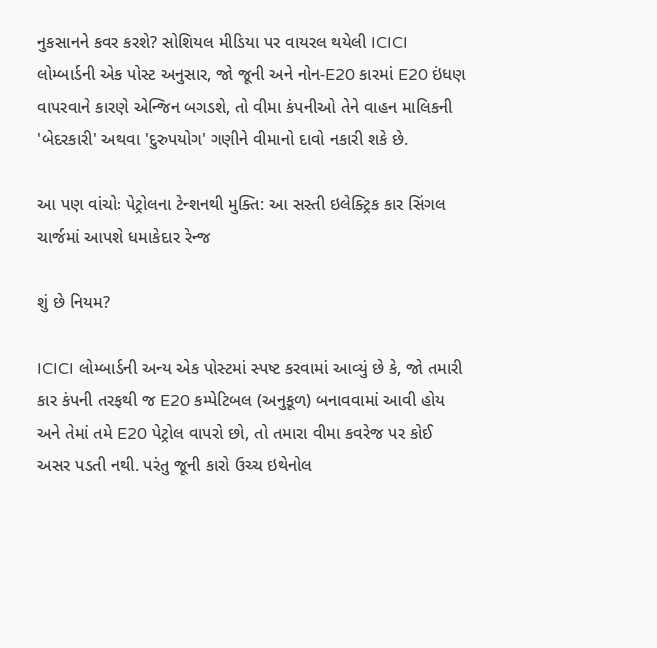નુકસાનને કવર કરશે? સોશિયલ મીડિયા પર વાયરલ થયેલી ICICI લોમ્બાર્ડની એક પોસ્ટ અનુસાર, જો જૂની અને નોન-E20 કારમાં E20 ઇંધણ વાપરવાને કારણે એન્જિન બગડશે, તો વીમા કંપનીઓ તેને વાહન માલિકની 'બેદરકારી' અથવા 'દુરુપયોગ' ગણીને વીમાનો દાવો નકારી શકે છે.

આ પણ વાંચોઃ પેટ્રોલના ટેન્શનથી મુક્તિ: આ સસ્તી ઇલેક્ટ્રિક કાર સિંગલ ચાર્જમાં આપશે ધમાકેદાર રેન્જ

શું છે નિયમ?

ICICI લોમ્બાર્ડની અન્ય એક પોસ્ટમાં સ્પષ્ટ કરવામાં આવ્યું છે કે, જો તમારી કાર કંપની તરફથી જ E20 કમ્પેટિબલ (અનુકૂળ) બનાવવામાં આવી હોય અને તેમાં તમે E20 પેટ્રોલ વાપરો છો, તો તમારા વીમા કવરેજ પર કોઈ અસર પડતી નથી. પરંતુ જૂની કારો ઉચ્ચ ઇથેનોલ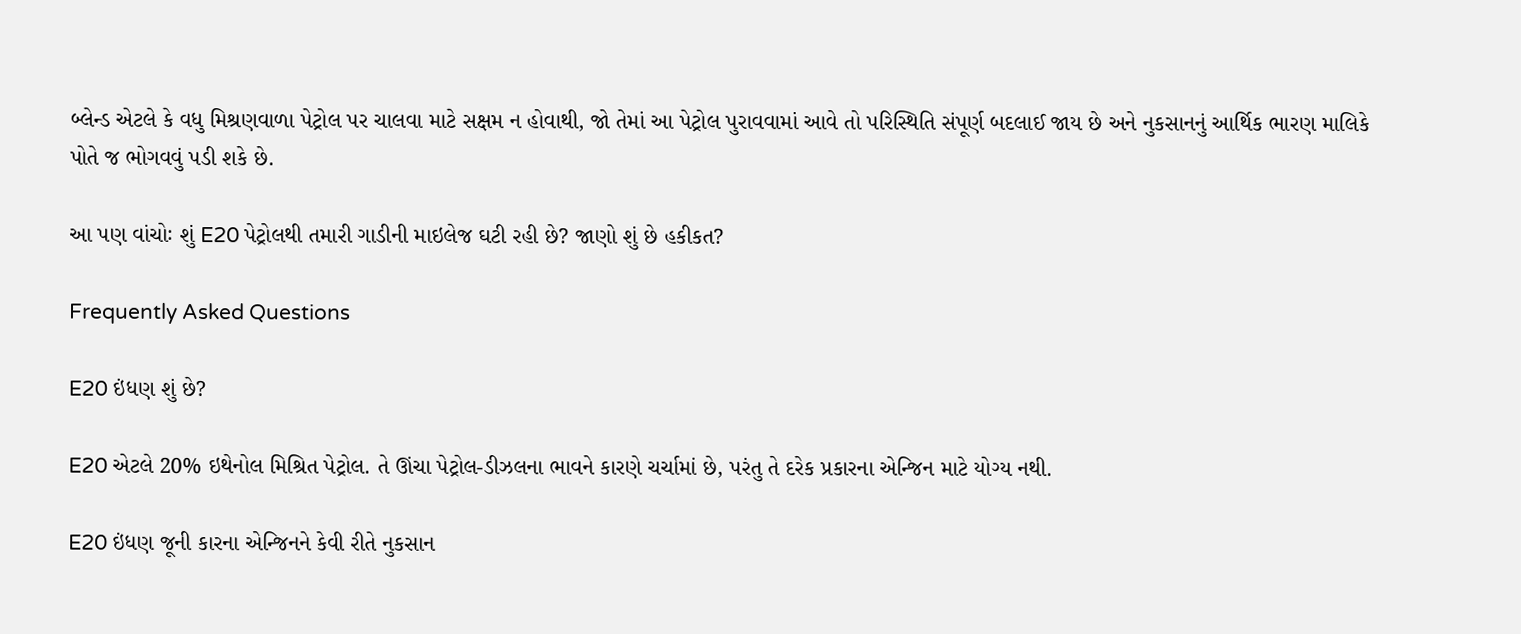બ્લેન્ડ એટલે કે વધુ મિશ્રણવાળા પેટ્રોલ પર ચાલવા માટે સક્ષમ ન હોવાથી, જો તેમાં આ પેટ્રોલ પુરાવવામાં આવે તો પરિસ્થિતિ સંપૂર્ણ બદલાઈ જાય છે અને નુકસાનનું આર્થિક ભારણ માલિકે પોતે જ ભોગવવું પડી શકે છે.

આ પણ વાંચોઃ શું E20 પેટ્રોલથી તમારી ગાડીની માઇલેજ ઘટી રહી છે? જાણો શું છે હકીકત?

Frequently Asked Questions

E20 ઇંધણ શું છે?

E20 એટલે 20% ઇથેનોલ મિશ્રિત પેટ્રોલ. તે ઊંચા પેટ્રોલ-ડીઝલના ભાવને કારણે ચર્ચામાં છે, પરંતુ તે દરેક પ્રકારના એન્જિન માટે યોગ્ય નથી.

E20 ઇંધણ જૂની કારના એન્જિનને કેવી રીતે નુકસાન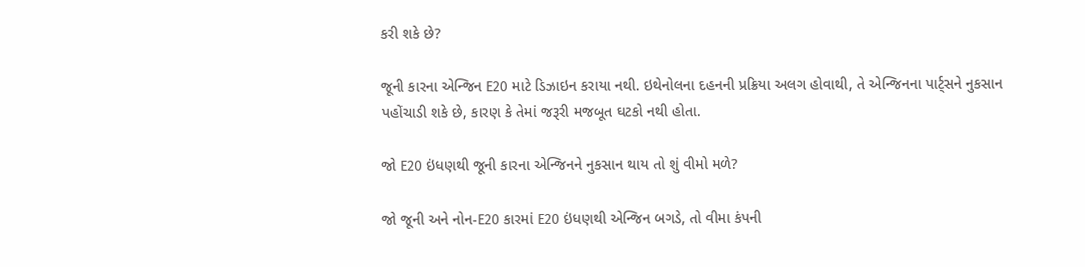કરી શકે છે?

જૂની કારના એન્જિન E20 માટે ડિઝાઇન કરાયા નથી. ઇથેનોલના દહનની પ્રક્રિયા અલગ હોવાથી, તે એન્જિનના પાર્ટ્સને નુકસાન પહોંચાડી શકે છે, કારણ કે તેમાં જરૂરી મજબૂત ઘટકો નથી હોતા.

જો E20 ઇંધણથી જૂની કારના એન્જિનને નુકસાન થાય તો શું વીમો મળે?

જો જૂની અને નોન-E20 કારમાં E20 ઇંધણથી એન્જિન બગડે, તો વીમા કંપની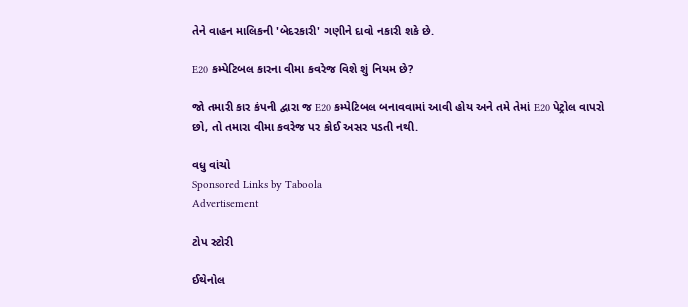તેને વાહન માલિકની 'બેદરકારી' ગણીને દાવો નકારી શકે છે.

E20 કમ્પેટિબલ કારના વીમા કવરેજ વિશે શું નિયમ છે?

જો તમારી કાર કંપની દ્વારા જ E20 કમ્પેટિબલ બનાવવામાં આવી હોય અને તમે તેમાં E20 પેટ્રોલ વાપરો છો, તો તમારા વીમા કવરેજ પર કોઈ અસર પડતી નથી.

વધુ વાંચો
Sponsored Links by Taboola
Advertisement

ટોપ સ્ટોરી

ઈથેનોલ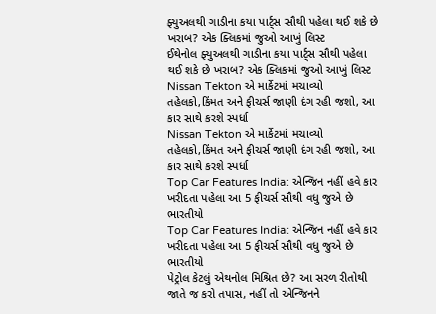ફ્યુઅલથી ગાડીના કયા પાર્ટ્સ સૌથી પહેલા થઈ શકે છે ખરાબ? એક ક્લિકમાં જુઓ આખું લિસ્ટ
ઈથેનોલ ફ્યુઅલથી ગાડીના કયા પાર્ટ્સ સૌથી પહેલા થઈ શકે છે ખરાબ? એક ક્લિકમાં જુઓ આખું લિસ્ટ
Nissan Tekton એ માર્કેટમાં મચાવ્યો તહેલકો,કિંમત અને ફીચર્સ જાણી દંગ રહી જશો, આ કાર સાથે કરશે સ્પર્ધા
Nissan Tekton એ માર્કેટમાં મચાવ્યો તહેલકો,કિંમત અને ફીચર્સ જાણી દંગ રહી જશો, આ કાર સાથે કરશે સ્પર્ધા
Top Car Features India: એન્જિન નહીં હવે કાર ખરીદતા પહેલા આ 5 ફીચર્સ સૌથી વધુ જુએ છે ભારતીયો
Top Car Features India: એન્જિન નહીં હવે કાર ખરીદતા પહેલા આ 5 ફીચર્સ સૌથી વધુ જુએ છે ભારતીયો
પેટ્રોલ કેટલું એથનોલ મિશ્રિત છે? આ સરળ રીતોથી જાતે જ કરો તપાસ, નહીં તો એન્જિનને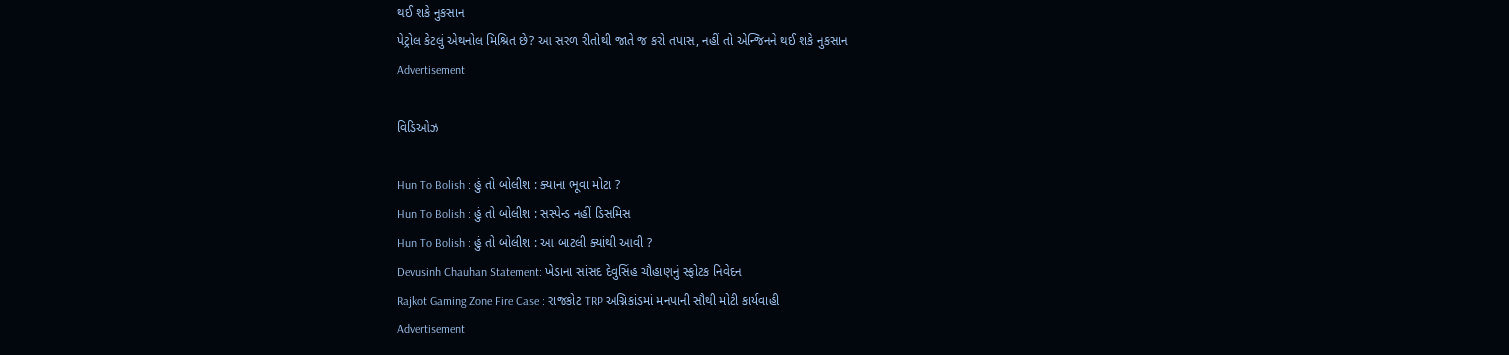થઈ શકે નુકસાન
પેટ્રોલ કેટલું એથનોલ મિશ્રિત છે? આ સરળ રીતોથી જાતે જ કરો તપાસ, નહીં તો એન્જિનને થઈ શકે નુકસાન
Advertisement

વિડિઓઝ

Hun To Bolish : હું તો બોલીશ : ક્યાના ભૂવા મોટા ?
Hun To Bolish : હું તો બોલીશ : સસ્પેન્ડ નહીં ડિસમિસ
Hun To Bolish : હું તો બોલીશ : આ બાટલી ક્યાંથી આવી ?
Devusinh Chauhan Statement: ખેડાના સાંસદ દેવુસિંહ ચૌહાણનું સ્ફોટક નિવેદન
Rajkot Gaming Zone Fire Case : રાજકોટ TRP અગ્નિકાંડમાં મનપાની સૌથી મોટી કાર્યવાહી
Advertisement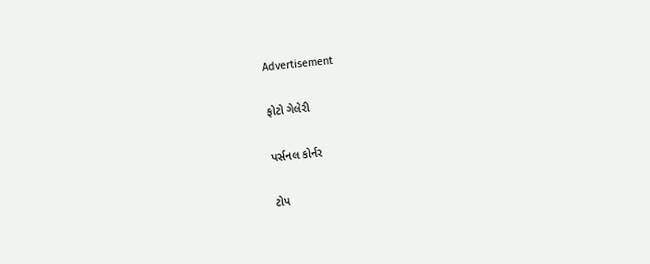Advertisement

ફોટો ગેલેરી

પર્સનલ કોર્નર

ટોપ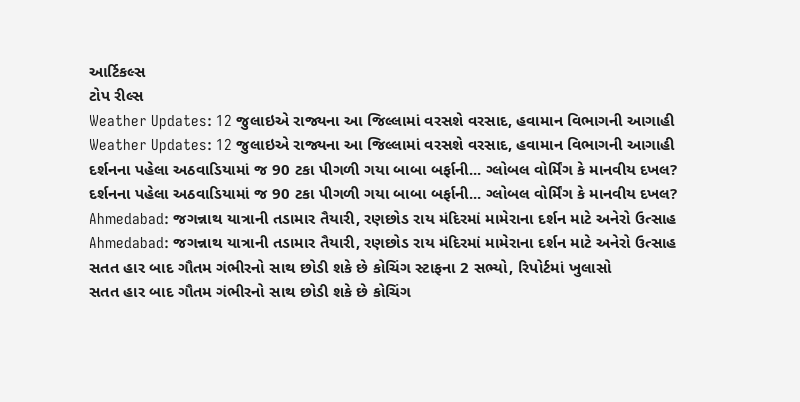આર્ટિકલ્સ
ટોપ રીલ્સ
Weather Updates: 12 જુલાઇએ રાજ્યના આ જિલ્લામાં વરસશે વરસાદ, હવામાન વિભાગની આગાહી
Weather Updates: 12 જુલાઇએ રાજ્યના આ જિલ્લામાં વરસશે વરસાદ, હવામાન વિભાગની આગાહી
દર્શનના પહેલા અઠવાડિયામાં જ 90 ટકા પીગળી ગયા બાબા બર્ફાની... ગ્લોબલ વોર્મિંગ કે માનવીય દખલ?
દર્શનના પહેલા અઠવાડિયામાં જ 90 ટકા પીગળી ગયા બાબા બર્ફાની... ગ્લોબલ વોર્મિંગ કે માનવીય દખલ?
Ahmedabad: જગન્નાથ યાત્રાની તડામાર તૈયારી, રણછોડ રાય મંદિરમાં મામેરાના દર્શન માટે અનેરો ઉત્સાહ
Ahmedabad: જગન્નાથ યાત્રાની તડામાર તૈયારી, રણછોડ રાય મંદિરમાં મામેરાના દર્શન માટે અનેરો ઉત્સાહ
સતત હાર બાદ ગૌતમ ગંભીરનો સાથ છોડી શકે છે કોચિંગ સ્ટાફના 2 સભ્યો, રિપોર્ટમાં ખુલાસો
સતત હાર બાદ ગૌતમ ગંભીરનો સાથ છોડી શકે છે કોચિંગ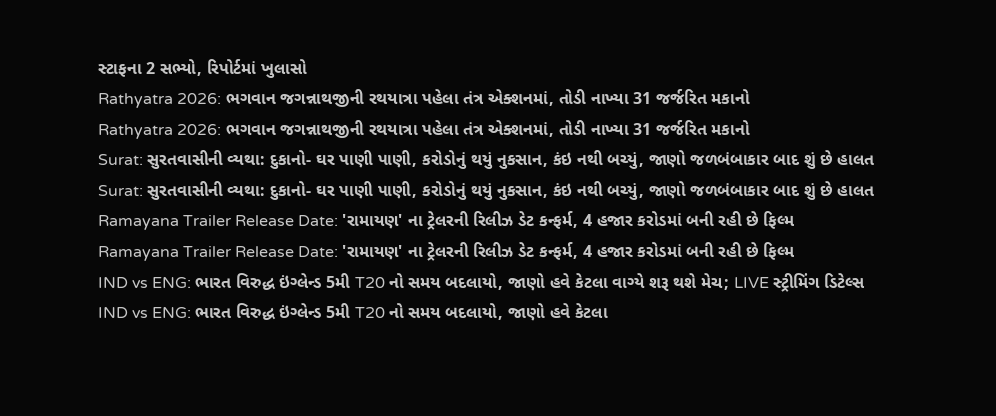સ્ટાફના 2 સભ્યો, રિપોર્ટમાં ખુલાસો
Rathyatra 2026: ભગવાન જગન્નાથજીની રથયાત્રા પહેલા તંત્ર એક્શનમાં, તોડી નાખ્યા 31 જર્જરિત મકાનો
Rathyatra 2026: ભગવાન જગન્નાથજીની રથયાત્રા પહેલા તંત્ર એક્શનમાં, તોડી નાખ્યા 31 જર્જરિત મકાનો
Surat: સુરતવાસીની વ્યથા: દુકાનો- ઘર પાણી પાણી, કરોડોનું થયું નુકસાન, કંઇ નથી બચ્યું, જાણો જળબંબાકાર બાદ શું છે હાલત
Surat: સુરતવાસીની વ્યથા: દુકાનો- ઘર પાણી પાણી, કરોડોનું થયું નુકસાન, કંઇ નથી બચ્યું, જાણો જળબંબાકાર બાદ શું છે હાલત
Ramayana Trailer Release Date: 'રામાયણ' ના ટ્રેલરની રિલીઝ ડેટ કન્ફર્મ, 4 હજાર કરોડમાં બની રહી છે ફિલ્મ
Ramayana Trailer Release Date: 'રામાયણ' ના ટ્રેલરની રિલીઝ ડેટ કન્ફર્મ, 4 હજાર કરોડમાં બની રહી છે ફિલ્મ
IND vs ENG: ભારત વિરુદ્ધ ઇંગ્લેન્ડ 5મી T20 નો સમય બદલાયો, જાણો હવે કેટલા વાગ્યે શરૂ થશે મેચ; LIVE સ્ટ્રીમિંગ ડિટેલ્સ
IND vs ENG: ભારત વિરુદ્ધ ઇંગ્લેન્ડ 5મી T20 નો સમય બદલાયો, જાણો હવે કેટલા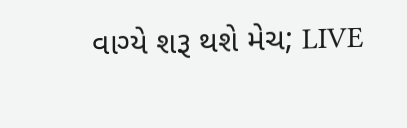વાગ્યે શરૂ થશે મેચ; LIVE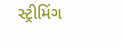સ્ટ્રીમિંગ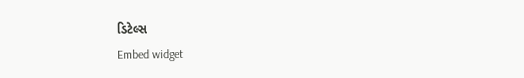ડિટેલ્સ
Embed widget